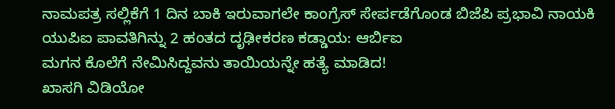ನಾಮಪತ್ರ ಸಲ್ಲಿಕೆಗೆ 1 ದಿನ ಬಾಕಿ ಇರುವಾಗಲೇ ಕಾಂಗ್ರೆಸ್ ಸೇರ್ಪಡೆಗೊಂಡ ಬಿಜೆಪಿ ಪ್ರಭಾವಿ ನಾಯಕಿ
ಯುಪಿಐ ಪಾವತಿಗಿನ್ನು 2 ಹಂತದ ದೃಢೀಕರಣ ಕಡ್ಡಾಯ: ಆರ್ಬಿಐ
ಮಗನ ಕೊಲೆಗೆ ನೇಮಿಸಿದ್ದವನು ತಾಯಿಯನ್ನೇ ಹತ್ಯೆ ಮಾಡಿದ!
ಖಾಸಗಿ ವಿಡಿಯೋ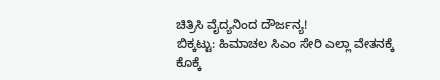ಚಿತ್ರಿಸಿ ವೈದ್ಯನಿಂದ ದೌರ್ಜನ್ಯ!
ಬಿಕ್ಕಟ್ಟು: ಹಿಮಾಚಲ ಸಿಎಂ ಸೇರಿ ಎಲ್ಲಾ ವೇತನಕ್ಕೆ ಕೊಕ್ಕೆ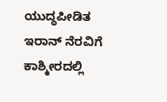ಯುದ್ಧಪೀಡಿತ ಇರಾನ್ ನೆರವಿಗೆ ಕಾಶ್ಮೀರದಲ್ಲಿ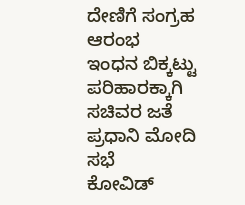ದೇಣಿಗೆ ಸಂಗ್ರಹ ಆರಂಭ
ಇಂಧನ ಬಿಕ್ಕಟ್ಟು ಪರಿಹಾರಕ್ಕಾಗಿ ಸಚಿವರ ಜತೆ ಪ್ರಧಾನಿ ಮೋದಿ ಸಭೆ
ಕೋವಿಡ್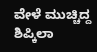ವೇಳೆ ಮುಚ್ಚಿದ್ದ ಶಿಪ್ಕಿಲಾ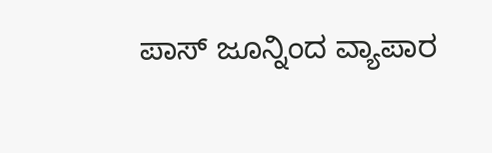ಪಾಸ್ ಜೂನ್ನಿಂದ ವ್ಯಾಪಾರ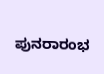ಪುನರಾರಂಭ